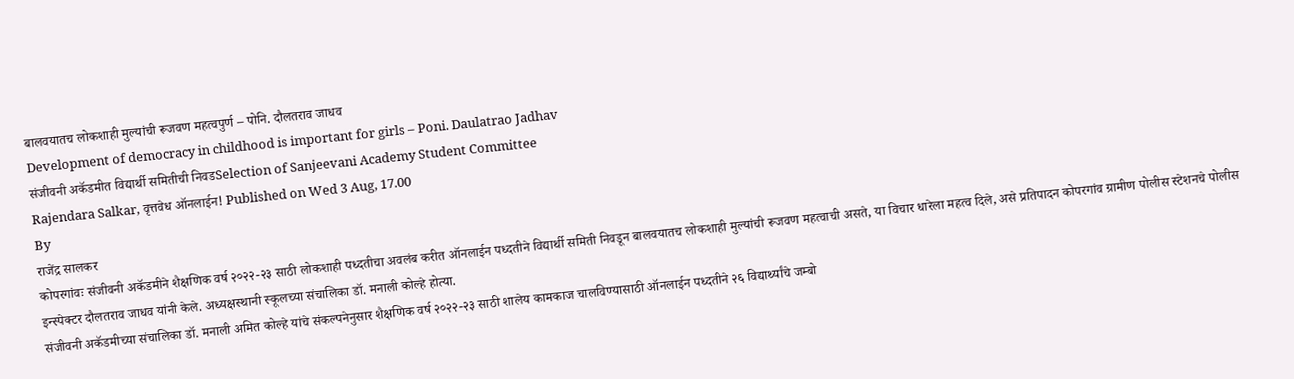बालवयातच लोकशाही मुल्यांची रूजवण महत्वपुर्ण – पोनि. दौलतराव जाधव
Development of democracy in childhood is important for girls – Poni. Daulatrao Jadhav
संजीवनी अकॅडमीत विद्यार्थी समितीची निवडSelection of Sanjeevani Academy Student Committee
Rajendara Salkar, वृत्तवेध ऑनलाईन! Published on Wed 3 Aug, 17.00
By
राजेंद्र सालकर
कोपरगांवः संजीवनी अकॅडमीने शैक्षणिक वर्ष २०२२-२३ साठी लोकशाही पध्दतीचा अवलंब करीत ऑनलाईन पध्दतीने विद्यार्थी समिती निवडून बालवयातच लोकशाही मुल्यांची रूजवण महत्वाची असते, या विचार धारेला महत्व दिले, असे प्रतिपादन कोपरगांव ग्रामीण पोलीस स्टेशनचे पोलीस इन्स्पेक्टर दौलतराव जाधव यांनी केले. अध्यक्षस्थानी स्कूलच्या संचालिका डॉ. मनाली कोल्हे होत्या.
संजीवनी अकॅडमीच्या संचालिका डॉ. मनाली अमित कोल्हे यांचे संकल्पनेनुसार शैक्षणिक वर्ष २०२२-२३ साठी शालेय कामकाज चालविण्यासाठी ऑनलाईन पध्दतीने २६ विद्यार्थ्यांचे जम्बो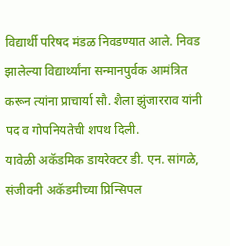विद्यार्थी परिषद मंडळ निवडण्यात आले. निवड झालेल्या विद्यार्थ्यांना सन्मानपुर्वक आमंत्रित करून त्यांना प्राचार्या सौ. शैला झुंजारराव यांनी पद व गोपनियतेची शपथ दिली.
यावेळी अकॅडमिक डायरेक्टर डी. एन. सांगळे, संजीवनी अकॅडमीच्या प्रिन्सिपल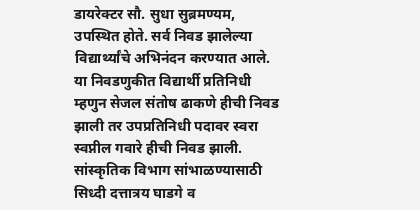डायरेक्टर सौ. सुधा सुब्रमण्यम, उपस्थित होते. सर्व निवड झालेल्या विद्यार्थ्यांचे अभिनंदन करण्यात आले.
या निवडणुकीत विद्यार्थी प्रतिनिधी म्हणुन सेजल संतोष ढाकणे हीची निवड झाली तर उपप्रतिनिधी पदावर स्वरा स्वप्नील गवारे हीची निवड झाली. सांस्कृतिक विभाग सांभाळण्यासाठी सिध्दी दत्तात्रय घाडगे व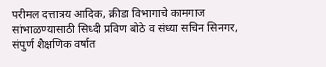परीमल दत्तात्रय आदिक, क्रीडा विभागाचे कामगाज सांभाळण्यासाठी सिध्दी प्रविण बोठे व संध्या सचिन सिनगर, संपुर्ण शैक्षणिक वर्षात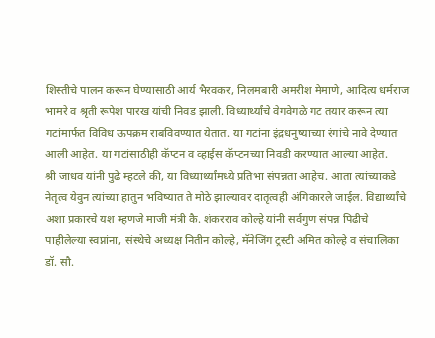शिस्तीचे पालन करून घेण्यासाठी आर्य भैरवकर, निलमबारी अमरीश मेमाणे, आदित्य धर्मराज भामरे व श्रृती रूपेश पारख यांची निवड झाली. विध्यार्थ्यांचे वेगवेगळे गट तयार करून त्या गटांमार्फत विविध ऊपक्रम राबविवण्यात येतात. या गटांना इंद्रधनुष्याच्या रंगांचे नावे देण्यात आली आहेत. या गटांसाठीही कॅप्टन व व्हाईस कॅप्टनच्या निवडी करण्यात आल्या आहेत.
श्री जाधव यांनी पुढे म्हटले की, या विध्यार्थ्यांमध्ये प्रतिभा संपन्नता आहेच. आता त्यांच्याकडे नेतृत्व येवुन त्यांच्या हातुन भविष्यात ते मोठे झाल्यावर दातृत्वही अंगिकारले जाईल. विद्यार्थ्यांचे अशा प्रकारचे यश म्हणजे माजी मंत्री कै. शंकरराव कोल्हे यांनी सर्वगुण संपन्न पिढीचे पाहीलेल्या स्वप्नांना, संस्थेचे अध्यक्ष नितीन कोल्हे, मॅनेजिंग ट्रस्टी अमित कोल्हे व संचालिका डॉ. सौ.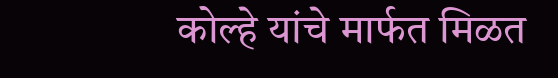कोल्हे यांचे मार्फत मिळत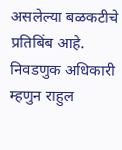असलेल्या बळकटीचे प्रतिबिंब आहे.
निवडणुक अधिकारी म्हणुन राहुल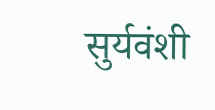सुर्यवंशी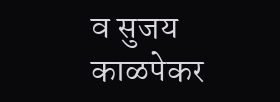व सुजय काळपेकर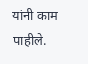यांनी काम पाहीले.